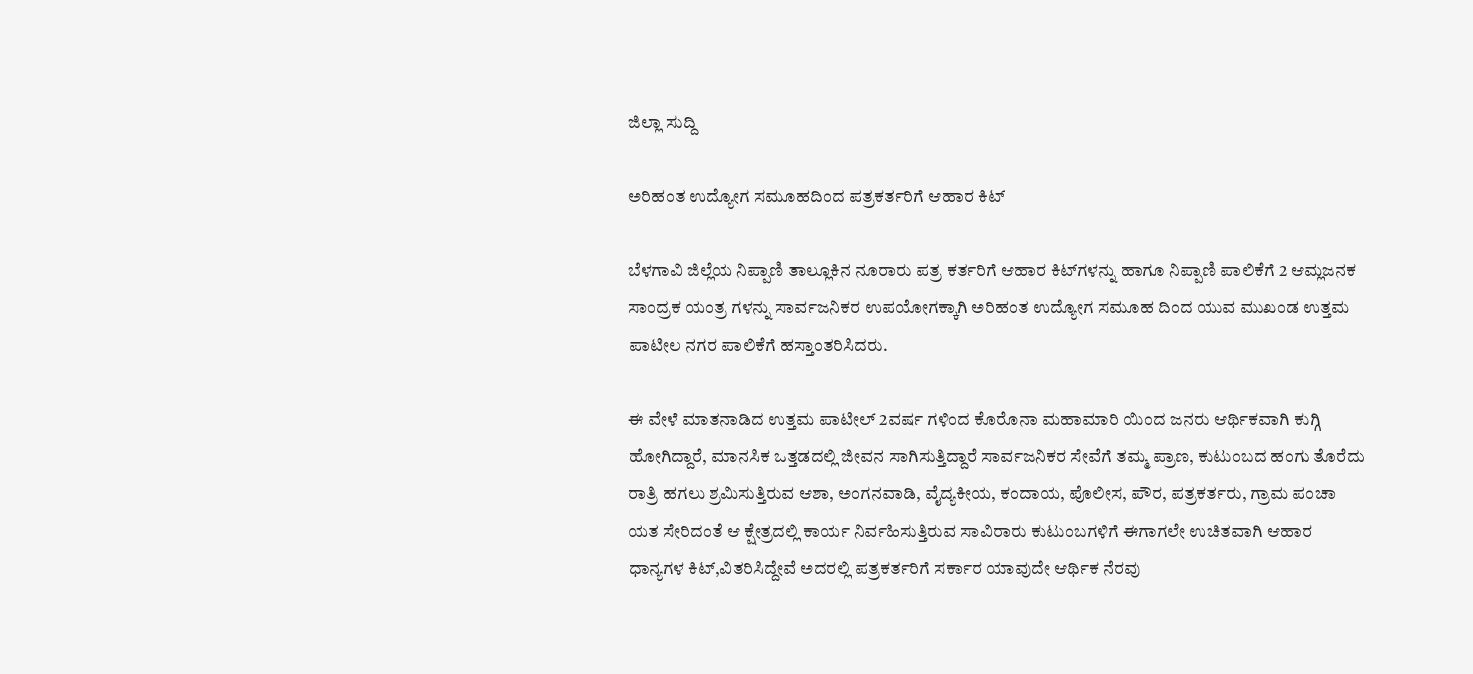ಜಿಲ್ಲಾ ಸುದ್ದಿ

ಅರಿಹಂತ ಉದ್ಯೋಗ ಸಮೂಹದಿಂದ ಪತ್ರಕರ್ತರಿಗೆ ಆಹಾರ ಕಿಟ್

ಬೆಳಗಾವಿ ಜಿಲ್ಲೆಯ ನಿಪ್ಪಾಣಿ ತಾಲ್ಲೂಕಿನ ನೂರಾರು ಪತ್ರ ಕರ್ತರಿಗೆ ಆಹಾರ ಕಿಟ್‌ಗಳನ್ನು ಹಾಗೂ ನಿಪ್ಪಾಣಿ ಪಾಲಿಕೆಗೆ 2 ಆಮ್ಲಜನಕ ಸಾಂದ್ರಕ ಯಂತ್ರ ಗಳನ್ನು ಸಾರ್ವಜನಿಕರ ಉಪಯೋಗಕ್ಕಾಗಿ ಅರಿಹಂತ ಉದ್ಯೋಗ ಸಮೂಹ ದಿಂದ ಯುವ ಮುಖಂಡ ಉತ್ತಮ ಪಾಟೀಲ ನಗರ ಪಾಲಿಕೆಗೆ ಹಸ್ತಾಂತರಿಸಿದರು.

ಈ ವೇಳೆ ಮಾತನಾಡಿದ ಉತ್ತಮ ಪಾಟೀಲ್ 2ವರ್ಷ ಗಳಿಂದ ಕೊರೊನಾ ಮಹಾಮಾರಿ ಯಿಂದ ಜನರು ಆರ್ಥಿಕವಾಗಿ ಕುಗ್ಗಿ ಹೋಗಿದ್ದಾರೆ, ಮಾನಸಿಕ ಒತ್ತಡದಲ್ಲಿ ಜೀವನ ಸಾಗಿಸುತ್ತಿದ್ದಾರೆ ಸಾರ್ವಜನಿಕರ ಸೇವೆಗೆ ತಮ್ಮ ಪ್ರಾಣ, ಕುಟುಂಬದ ಹಂಗು ತೊರೆದು ರಾತ್ರಿ ಹಗಲು ಶ್ರಮಿಸುತ್ತಿರುವ ಆಶಾ, ಅಂಗನವಾಡಿ, ವೈದ್ಯಕೀಯ, ಕಂದಾಯ, ಪೊಲೀಸ, ಪೌರ, ಪತ್ರಕರ್ತರು, ಗ್ರಾಮ ಪಂಚಾ ಯತ ಸೇರಿದಂತೆ ಆ ಕ್ಷೇತ್ರದಲ್ಲಿ ಕಾರ್ಯ ನಿರ್ವಹಿಸುತ್ತಿರುವ ಸಾವಿರಾರು ಕುಟುಂಬಗಳಿಗೆ ಈಗಾಗಲೇ ಉಚಿತವಾಗಿ ಆಹಾರ ಧಾನ್ಯಗಳ ಕಿಟ್,ವಿತರಿಸಿದ್ದೇವೆ ಅದರಲ್ಲಿ ಪತ್ರಕರ್ತರಿಗೆ ಸರ್ಕಾರ ಯಾವುದೇ ಆರ್ಥಿಕ ನೆರವು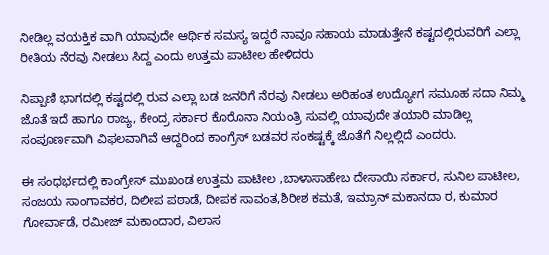ನೀಡಿಲ್ಲ ವಯಕ್ತಿಕ ವಾಗಿ ಯಾವುದೇ ಆರ್ಥಿಕ ಸಮಸ್ಯ ಇದ್ದರೆ ನಾವೂ ಸಹಾಯ ಮಾಡುತ್ತೇನೆ ಕಷ್ಟದಲ್ಲಿರುವರಿಗೆ ಎಲ್ಲಾ ರೀತಿಯ ನೆರವು ನೀಡಲು ಸಿದ್ದ ಎಂದು ಉತ್ತಮ ಪಾಟೀಲ ಹೇಳಿದರು

ನಿಪ್ಪಾಣಿ ಭಾಗದಲ್ಲಿ ಕಷ್ಟದಲ್ಲಿ ರುವ ಎಲ್ಲಾ ಬಡ ಜನರಿಗೆ ನೆರವು ನೀಡಲು ಅರಿಹಂತ ಉದ್ಯೋಗ ಸಮೂಹ ಸದಾ ನಿಮ್ಮ ಜೊತೆ ಇದೆ ಹಾಗೂ ರಾಜ್ಯ, ಕೇಂದ್ರ ಸರ್ಕಾರ ಕೊರೊನಾ ನಿಯಂತ್ರಿ ಸುವಲ್ಲಿ ಯಾವುದೇ ತಯಾರಿ ಮಾಡಿಲ್ಲ ಸಂಪೂರ್ಣವಾಗಿ ವಿಫಲವಾಗಿವೆ ಆದ್ದರಿಂದ ಕಾಂಗ್ರೆಸ್ ಬಡವರ ಸಂಕಷ್ಟಕ್ಕೆ ಜೊತೆಗೆ ನಿಲ್ಲಲ್ಲಿದೆ ಎಂದರು.

ಈ ಸಂಧರ್ಭದಲ್ಲಿ ಕಾಂಗ್ರೇಸ್ ಮುಖಂಡ ಉತ್ತಮ ಪಾಟೀಲ ,ಬಾಳಾಸಾಹೇಬ ದೇಸಾಯಿ ಸರ್ಕಾರ, ಸುನಿಲ ಪಾಟೀಲ, ಸಂಜಯ ಸಾಂಗಾವಕರ, ದಿಲೀಪ ಪಠಾಡೆ, ದೀಪಕ ಸಾವಂತ,ಶಿರೀಶ ಕಮತೆ, ಇಮ್ರಾನ್ ಮಕಾನದಾ ರ, ಕುಮಾರ ಗೋರ್ವಾಡೆ, ರಮೀಜ್ ಮಕಾಂದಾರ, ವಿಲಾಸ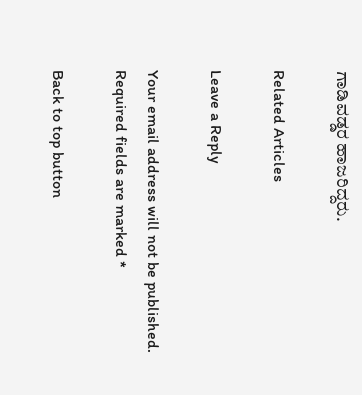ಗಾಡಿವಡ್ಡರ ಹಾಜರಿದ್ದರು.

Related Articles

Leave a Reply

Your email address will not be published. Required fields are marked *

Back to top button